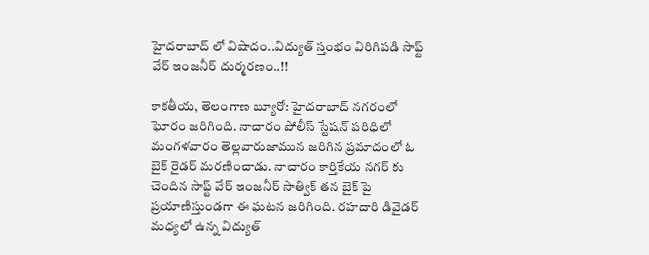హైదరాబాద్ లో విషాదం..విద్యుత్ స్తంభం విరిగిపడి సాఫ్ట్ వేర్ ఇంజనీర్ దుర్మరణం..!!

కాకతీయ, తెలంగాణ బ్యూరో: హైదరాబాద్ నగరంలో ఘోరం జరిగింది. నాచారం పోలీస్ స్టేషన్ పరిధిలో మంగళవారం తెల్లవారుజామున జరిగిన ప్రమాదంలో ఓ బైక్ రైడర్ మరణించాడు. నాచారం కార్తికేయ నగర్ కు చెందిన సాఫ్ట్ వేర్ ఇంజనీర్ సాత్విక్ తన బైక్ పై ప్రయాణిస్తుండగా ఈ ఘటన జరిగింది. రహదారి డివైడర్ మధ్యలో ఉన్న విద్యుత్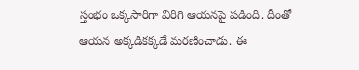స్తంభం ఒక్కసారిగా విరిగి ఆయనపై పడింది. దీంతో ఆయన అక్కడికక్కడే మరణించాడు. ఈ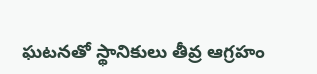ఘటనతో స్థానికులు తీవ్ర ఆగ్రహం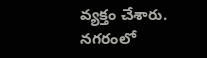వ్యక్తం చేశారు. నగరంలో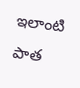ఇలాంటి పాత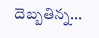దెబ్బతిన్న...